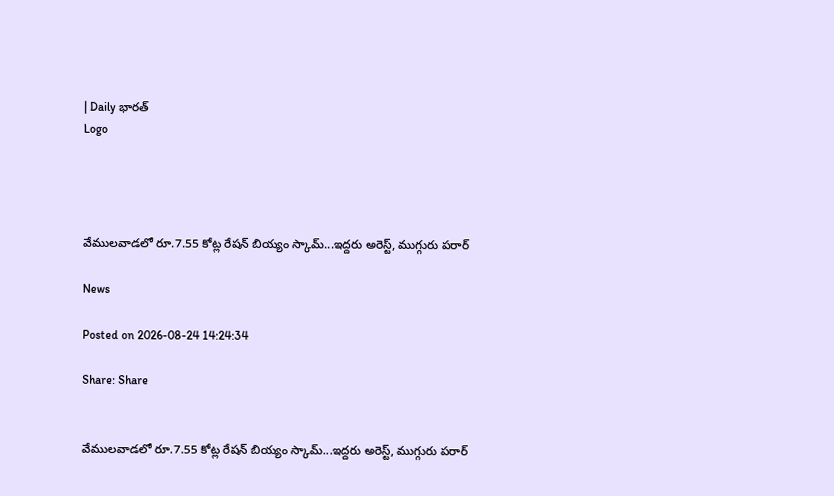| Daily భారత్
Logo




వేములవాడలో రూ.7.55 కోట్ల రేషన్ బియ్యం స్కామ్...ఇద్దరు అరెస్ట్, ముగ్గురు పరార్

News

Posted on 2026-08-24 14:24:34

Share: Share


వేములవాడలో రూ.7.55 కోట్ల రేషన్ బియ్యం స్కామ్...ఇద్దరు అరెస్ట్, ముగ్గురు పరార్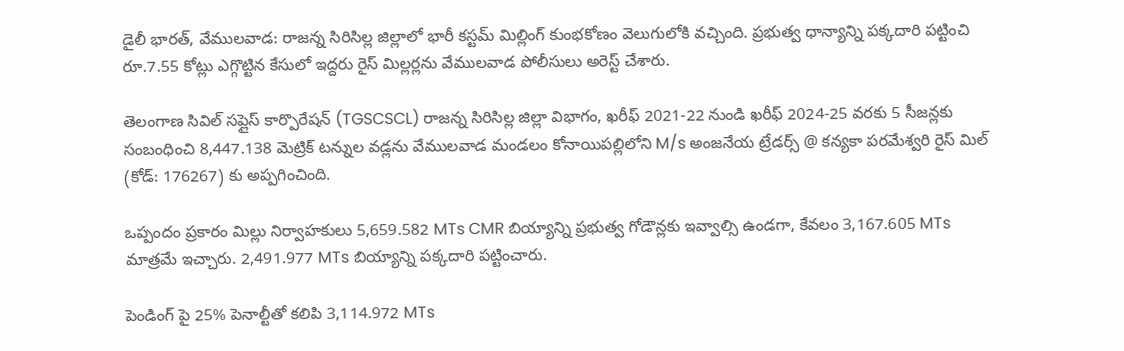డైలీ భారత్, వేములవాడ: రాజన్న సిరిసిల్ల జిల్లాలో భారీ కస్టమ్ మిల్లింగ్ కుంభకోణం వెలుగులోకి వచ్చింది. ప్రభుత్వ ధాన్యాన్ని పక్కదారి పట్టించి రూ.7.55 కోట్లు ఎగ్గొట్టిన కేసులో ఇద్దరు రైస్ మిల్లర్లను వేములవాడ పోలీసులు అరెస్ట్ చేశారు.

తెలంగాణ సివిల్ సప్లైస్ కార్పొరేషన్ (TGSCSCL) రాజన్న సిరిసిల్ల జిల్లా విభాగం, ఖరీఫ్ 2021-22 నుండి ఖరీఫ్ 2024-25 వరకు 5 సీజన్లకు సంబంధించి 8,447.138 మెట్రిక్ టన్నుల వడ్లను వేములవాడ మండలం కోనాయిపల్లిలోని M/s అంజనేయ ట్రేడర్స్ @ కన్యకా పరమేశ్వరి రైస్ మిల్ (కోడ్: 176267) కు అప్పగించింది.

ఒప్పందం ప్రకారం మిల్లు నిర్వాహకులు 5,659.582 MTs CMR బియ్యాన్ని ప్రభుత్వ గోడౌన్లకు ఇవ్వాల్సి ఉండగా, కేవలం 3,167.605 MTs మాత్రమే ఇచ్చారు. 2,491.977 MTs బియ్యాన్ని పక్కదారి పట్టించారు.

పెండింగ్ పై 25% పెనాల్టీతో కలిపి 3,114.972 MTs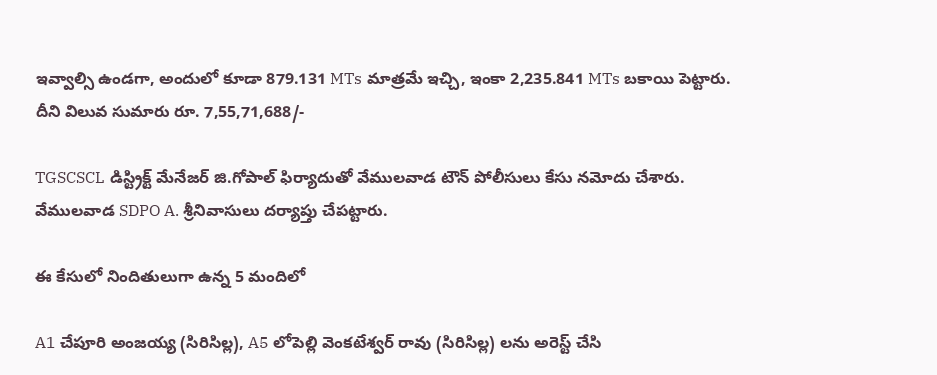ఇవ్వాల్సి ఉండగా, అందులో కూడా 879.131 MTs మాత్రమే ఇచ్చి, ఇంకా 2,235.841 MTs బకాయి పెట్టారు. దీని విలువ సుమారు రూ. 7,55,71,688/-

TGSCSCL డిస్ట్రిక్ట్ మేనేజర్ జి.గోపాల్ ఫిర్యాదుతో వేములవాడ టౌన్ పోలీసులు కేసు నమోదు చేశారు. వేములవాడ SDPO A. శ్రీనివాసులు దర్యాప్తు చేపట్టారు.

ఈ కేసులో నిందితులుగా ఉన్న 5 మందిలో

A1 చేపూరి అంజయ్య (సిరిసిల్ల), A5 లోపెల్లి వెంకటేశ్వర్ రావు (సిరిసిల్ల) లను అరెస్ట్ చేసి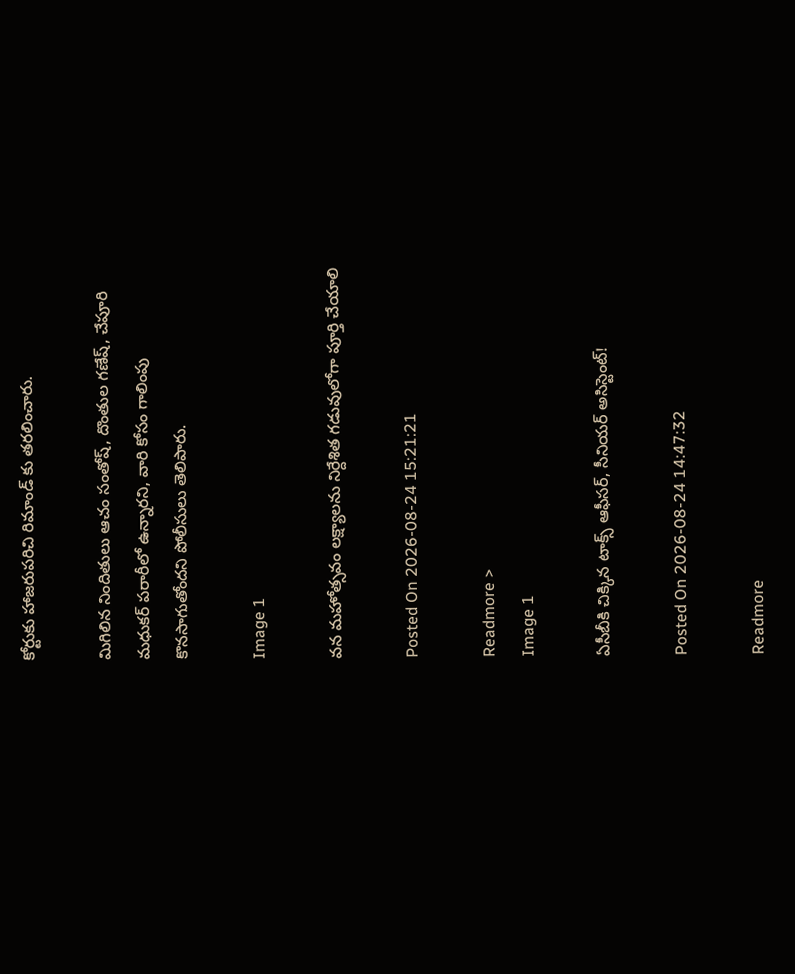కోర్టుకు హాజరుపరిచి రిమాండ్ కు తరలించారు.

మిగిలిన నిందితులు ఆచం సంతోష్, దొంతుల గణేష్, చేపూరి మధుకర్ పరారీలో ఉన్నారని, వారి కోసం గాలింపు కొనసాగుతోందని పోలీసులు తెలిపారు.

Image 1

వన మహోత్సవం లక్ష్యాలను నిర్దేశిత గడువులోగా పూర్తి చేయాలి

Posted On 2026-08-24 15:21:21

Readmore >
Image 1

ఏసీబీకి చిక్కిన టాక్స్ ఆఫీసర్, సీనియర్ అసిస్టెంట్!

Posted On 2026-08-24 14:47:32

Readmore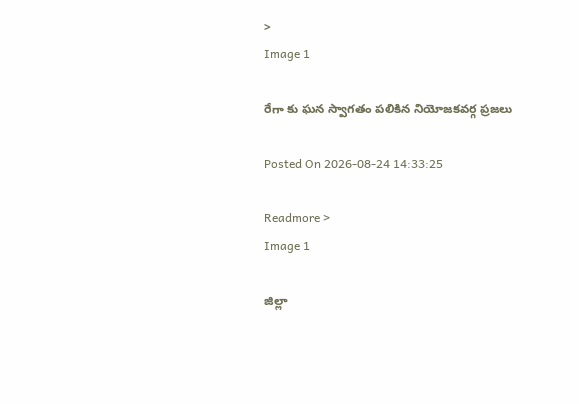>
Image 1

రేగా కు ఘన స్వాగతం పలికిన నియోజకవర్గ ప్రజలు

Posted On 2026-08-24 14:33:25

Readmore >
Image 1

జిల్లా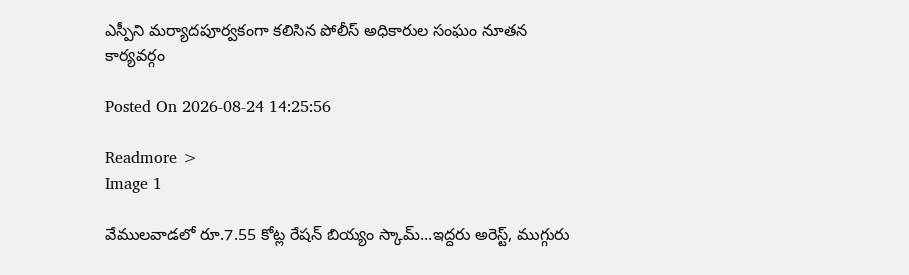ఎస్పీని మర్యాదపూర్వకంగా కలిసిన పోలీస్ అధికారుల సంఘం నూతన కార్యవర్గం

Posted On 2026-08-24 14:25:56

Readmore >
Image 1

వేములవాడలో రూ.7.55 కోట్ల రేషన్ బియ్యం స్కామ్...ఇద్దరు అరెస్ట్, ముగ్గురు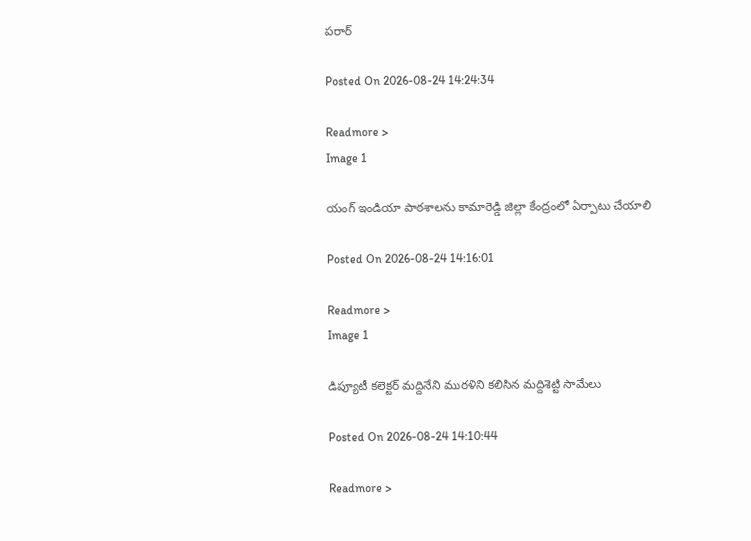పరార్

Posted On 2026-08-24 14:24:34

Readmore >
Image 1

యంగ్ ఇండియా పాఠశాలను కామారెడ్డి జిల్లా కేంద్రంలో ఏర్పాటు చేయాలి

Posted On 2026-08-24 14:16:01

Readmore >
Image 1

డిప్యూటీ కలెక్టర్ మద్దినేని మురళిని కలిసిన మద్దిశెట్టి సామేలు

Posted On 2026-08-24 14:10:44

Readmore >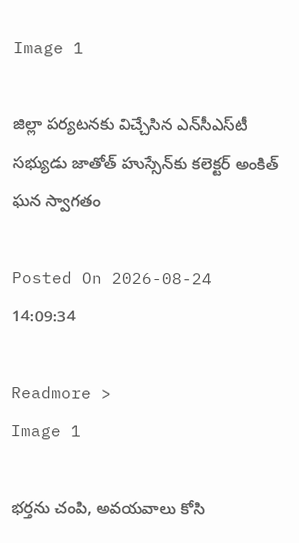Image 1

జిల్లా పర్యటనకు విచ్చేసిన ఎన్‌సీఎస్‌టీ సభ్యుడు జాతోత్‌ హుస్సేన్‌కు కలెక్టర్‌ అంకిత్‌ ఘన స్వాగతం

Posted On 2026-08-24 14:09:34

Readmore >
Image 1

భర్తను చంపి, అవయవాలు కోసి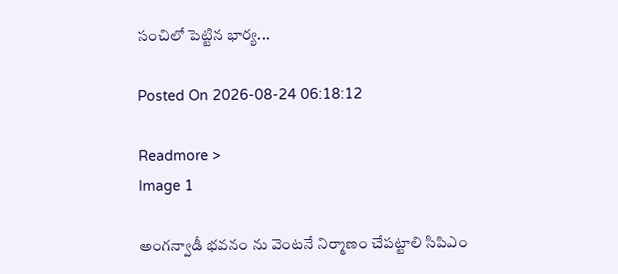సంచిలో పెట్టిన భార్య...

Posted On 2026-08-24 06:18:12

Readmore >
Image 1

అంగన్వాడీ భవనం ను వెంటనే నిర్మాణం చేపట్టాలి సిపిఎం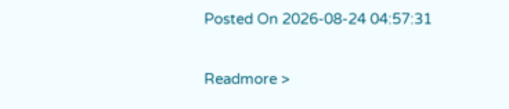Posted On 2026-08-24 04:57:31

Readmore >